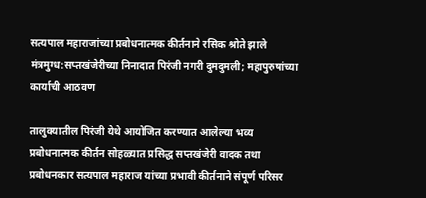सत्यपाल महाराजांच्या प्रबोधनात्मक कीर्तनाने रसिक श्रोते झाले मंत्रमुग्ध:सप्तखंजेरीच्या निनादात पिरंजी नगरी दुमदुमली; महापुरुषांच्या कार्याची आठवण

तालुक्यातील पिरंजी येथे आयोजित करण्यात आलेल्या भव्य प्रबोधनात्मक कीर्तन सोहळ्यात प्रसिद्ध सप्तखंजेरी वादक तथा प्रबोधनकार सत्यपाल महाराज यांच्या प्रभावी कीर्तनाने संपूर्ण परिसर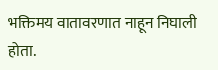भक्तिमय वातावरणात नाहून निघाली होता.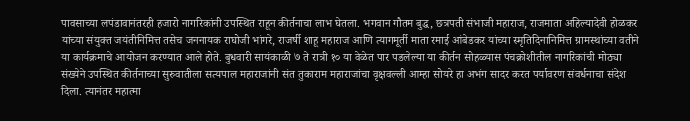पावसाच्या लपंडावानंतरही हजारो नागरिकांनी उपस्थित राहून कीर्तनाचा लाभ घेतला. भगवान गौतम बुद्ध, छत्रपती संभाजी महाराज, राजमाता अहिल्यादेवी होळकर यांच्या संयुक्त जयंतीनिमित्त तसेच जननायक राघोजी भांगरे, राजर्षी शाहू महाराज आणि त्यागमूर्ती माता रमाई आंबेडकर यांच्या स्मृतिदिनानिमित्त ग्रामस्थांच्या वतीने या कार्यक्रमाचे आयोजन करण्यात आले होते. बुधवारी सायंकाळी ७ ते रात्री १० या वेळेत पार पडलेल्या या कीर्तन सोहळ्यास पंचक्रोशीतील नागरिकांची मोठ्या संख्येने उपस्थित कीर्तनाच्या सुरुवातीला सत्यपाल महाराजांनी संत तुकाराम महाराजांचा वृक्षवल्ली आम्हा सोयरे हा अभंग सादर करत पर्यावरण संवर्धनाचा संदेश दिला. त्यानंतर महात्मा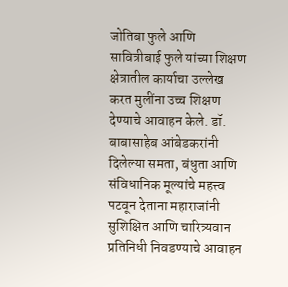जोतिबा फुले आणि सावित्रीबाई फुले यांच्या शिक्षण क्षेत्रातील कार्याचा उल्लेख करत मुलींना उच्च शिक्षण देण्याचे आवाहन केले. डॉ. बाबासाहेब आंबेडकरांनी दिलेल्या समता, बंधुता आणि संविधानिक मूल्यांचे महत्त्व पटवून देताना महाराजांनी सुशिक्षित आणि चारित्र्यवान प्रतिनिधी निवडण्याचे आवाहन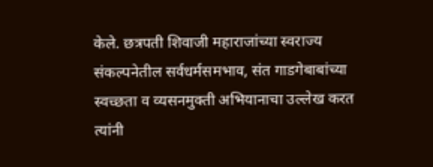केले. छत्रपती शिवाजी महाराजांच्या स्वराज्य संकल्पनेतील सर्वधर्मसमभाव, संत गाडगेबाबांच्या स्वच्छता व व्यसनमुक्ती अभियानाचा उल्लेख करत त्यांनी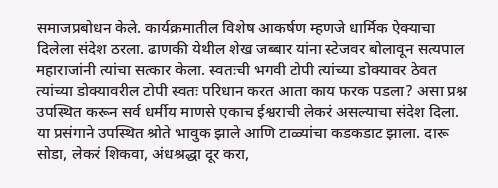समाजप्रबोधन केले. कार्यक्रमातील विशेष आकर्षण म्हणजे धार्मिक ऐक्याचा दिलेला संदेश ठरला. ढाणकी येथील शेख जब्बार यांना स्टेजवर बोलावून सत्यपाल महाराजांनी त्यांचा सत्कार केला. स्वतःची भगवी टोपी त्यांच्या डोक्यावर ठेवत त्यांच्या डोक्यावरील टोपी स्वतः परिधान करत आता काय फरक पडला? असा प्रश्न उपस्थित करून सर्व धर्मीय माणसे एकाच ईश्वराची लेकरं असल्याचा संदेश दिला. या प्रसंगाने उपस्थित श्रोते भावुक झाले आणि टाळ्यांचा कडकडाट झाला. दारू सोडा, लेकरं शिकवा, अंधश्रद्धा दूर करा,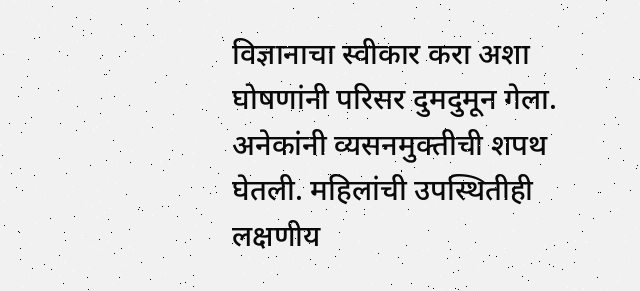विज्ञानाचा स्वीकार करा अशा घोषणांनी परिसर दुमदुमून गेला. अनेकांनी व्यसनमुक्तीची शपथ घेतली. महिलांची उपस्थितीही लक्षणीय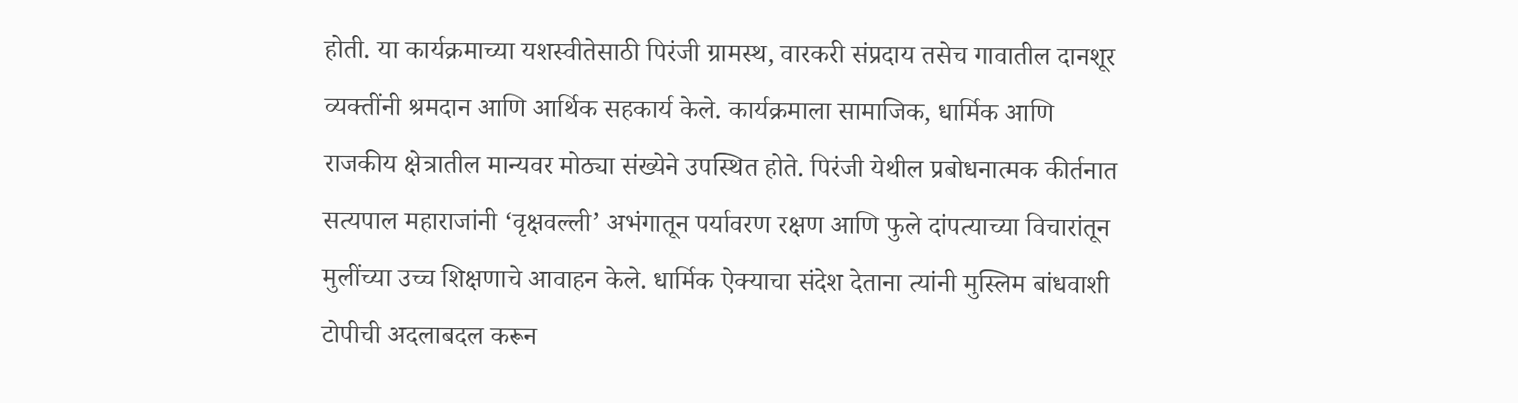होती. या कार्यक्रमाच्या यशस्वीतेसाठी पिरंजी ग्रामस्थ, वारकरी संप्रदाय तसेच गावातील दानशूर व्यक्तींनी श्रमदान आणि आर्थिक सहकार्य केले. कार्यक्रमाला सामाजिक, धार्मिक आणि राजकीय क्षेत्रातील मान्यवर मोठ्या संख्येने उपस्थित होते. पिरंजी येथील प्रबोधनात्मक कीर्तनात सत्यपाल महाराजांनी ‘वृक्षवल्ली’ अभंगातून पर्यावरण रक्षण आणि फुले दांपत्याच्या विचारांतून मुलींच्या उच्च शिक्षणाचे आवाहन केले. धार्मिक ऐक्याचा संदेश देताना त्यांनी मुस्लिम बांधवाशी टोपीची अदलाबदल करून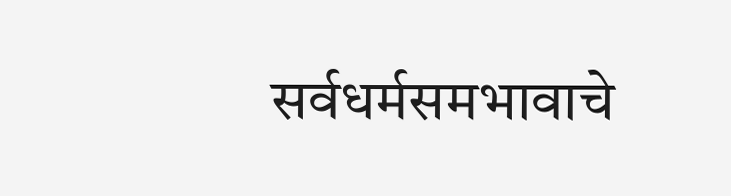सर्वधर्मसमभावाचे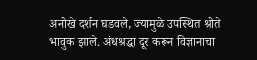अनोखे दर्शन घडवले, ज्यामुळे उपस्थित श्रोते भावुक झाले. अंधश्रद्धा दूर करून विज्ञानाचा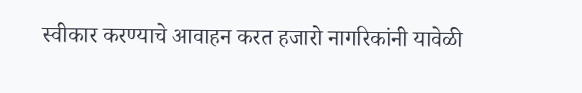स्वीकार करण्याचे आवाहन करत हजारो नागरिकांनी यावेळी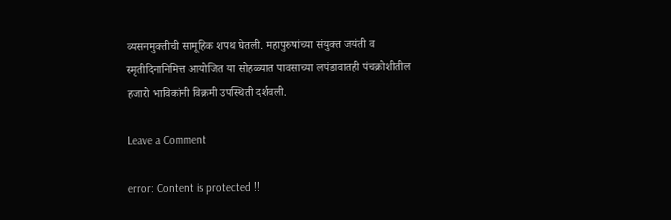व्यसनमुक्तीची सामूहिक शपथ घेतली. महापुरुषांच्या संयुक्त जयंती व स्मृतीदिनानिमित्त आयोजित या सोहळ्यात पावसाच्या लपंडावातही पंचक्रोशीतील हजारो भाविकांनी विक्रमी उपस्थिती दर्शवली.

Leave a Comment

error: Content is protected !!